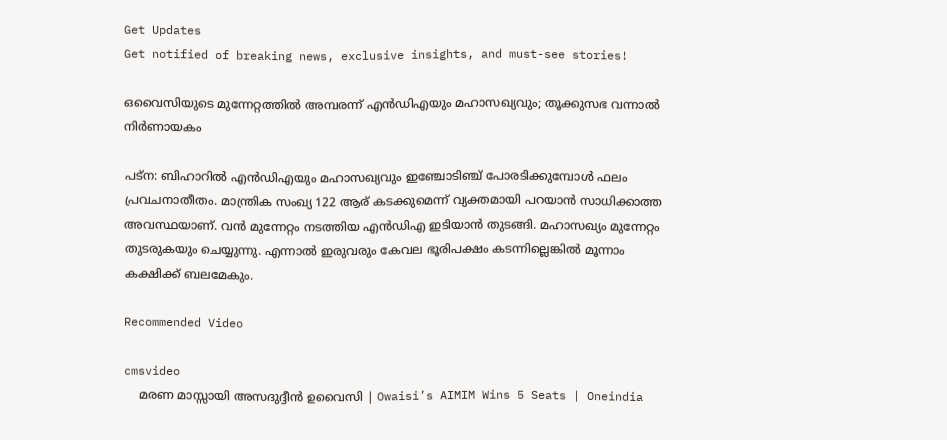Get Updates
Get notified of breaking news, exclusive insights, and must-see stories!

ഒവൈസിയുടെ മുന്നേറ്റത്തില്‍ അമ്പരന്ന് എന്‍ഡിഎയും മഹാസഖ്യവും; തൂക്കുസഭ വന്നാല്‍ നിര്‍ണായകം

പട്‌ന: ബിഹാറില്‍ എന്‍ഡിഎയും മഹാസഖ്യവും ഇഞ്ചോടിഞ്ച് പോരടിക്കുമ്പോള്‍ ഫലം പ്രവചനാതീതം. മാന്ത്രിക സംഖ്യ 122 ആര് കടക്കുമെന്ന് വ്യക്തമായി പറയാന്‍ സാധിക്കാത്ത അവസ്ഥയാണ്. വന്‍ മുന്നേറ്റം നടത്തിയ എന്‍ഡിഎ ഇടിയാന്‍ തുടങ്ങി. മഹാസഖ്യം മുന്നേറ്റം തുടരുകയും ചെയ്യുന്നു. എന്നാല്‍ ഇരുവരും കേവല ഭൂരിപക്ഷം കടന്നില്ലെങ്കില്‍ മൂന്നാം കക്ഷിക്ക് ബലമേകും.

Recommended Video

cmsvideo
    മരണ മാസ്സായി അസദുദ്ദീന്‍ ഉവൈസി | Owaisi’s AIMIM Wins 5 Seats | Oneindia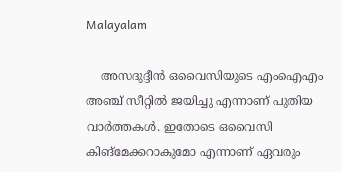Malayalam

    അസദുദ്ദീന്‍ ഒവൈസിയുടെ എംഐഎം അഞ്ച് സീറ്റില്‍ ജയിച്ചു എന്നാണ് പുതിയ വാര്‍ത്തകള്‍. ഇതോടെ ഒവൈസി കിങ്‌മേക്കറാകുമോ എന്നാണ് ഏവരും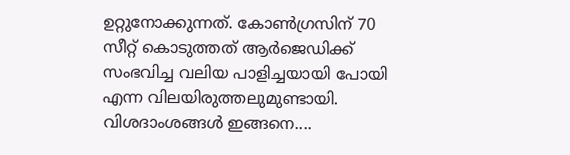ഉറ്റുനോക്കുന്നത്. കോണ്‍ഗ്രസിന് 70 സീറ്റ് കൊടുത്തത് ആര്‍ജെഡിക്ക് സംഭവിച്ച വലിയ പാളിച്ചയായി പോയി എന്ന വിലയിരുത്തലുമുണ്ടായി. വിശദാംശങ്ങള്‍ ഇങ്ങനെ....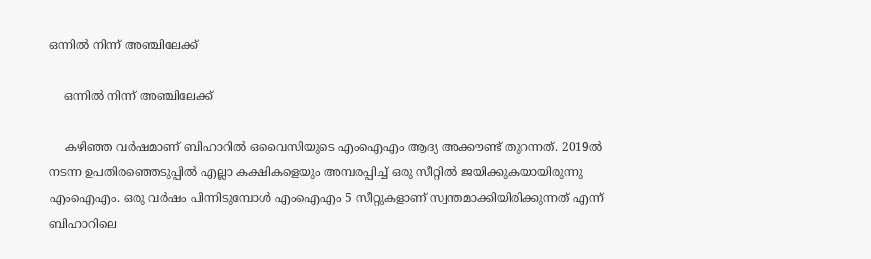ഒന്നില്‍ നിന്ന് അഞ്ചിലേക്ക്

    ഒന്നില്‍ നിന്ന് അഞ്ചിലേക്ക്

    കഴിഞ്ഞ വര്‍ഷമാണ് ബിഹാറില്‍ ഒവൈസിയുടെ എംഐഎം ആദ്യ അക്കൗണ്ട് തുറന്നത്. 2019ല്‍ നടന്ന ഉപതിരഞ്ഞെടുപ്പില്‍ എല്ലാ കക്ഷികളെയും അമ്പരപ്പിച്ച് ഒരു സീറ്റില്‍ ജയിക്കുകയായിരുന്നു എംഐഎം. ഒരു വര്‍ഷം പിന്നിടുമ്പോള്‍ എംഐഎം 5 സീറ്റുകളാണ് സ്വന്തമാക്കിയിരിക്കുന്നത് എന്ന് ബിഹാറിലെ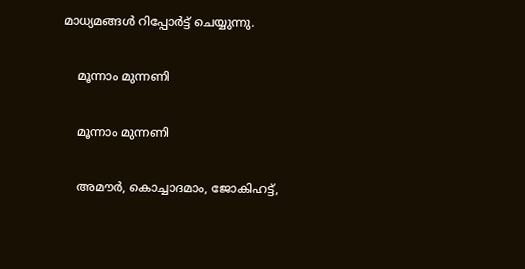മാധ്യമങ്ങള്‍ റിപ്പോര്‍ട്ട് ചെയ്യുന്നു.

    മൂന്നാം മുന്നണി

    മൂന്നാം മുന്നണി

    അമൗര്‍, കൊച്ചാദമാം, ജോകിഹട്ട്,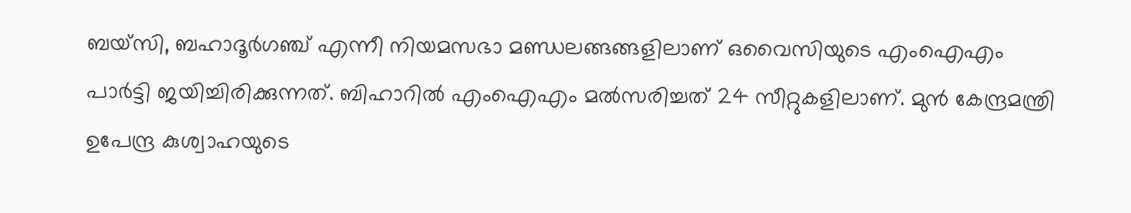ബയ്‌സി, ബഹാദൂര്‍ഗഞ്ച് എന്നീ നിയമസഭാ മണ്ഡലങ്ങങ്ങളിലാണ് ഒവൈസിയുടെ എംഐഎം പാര്‍ട്ടി ജയിച്ചിരിക്കുന്നത്. ബിഹാറില്‍ എംഐഎം മല്‍സരിച്ചത് 24 സീറ്റുകളിലാണ്. മുന്‍ കേന്ദ്രമന്ത്രി ഉപേന്ദ്ര കുശ്വാഹയുടെ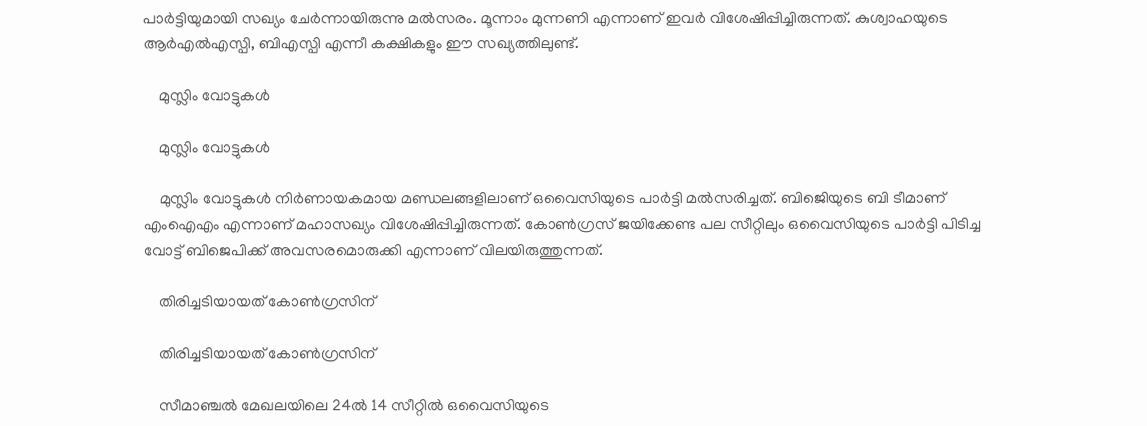പാര്‍ട്ടിയുമായി സഖ്യം ചേര്‍ന്നായിരുന്നു മല്‍സരം. മൂന്നാം മുന്നണി എന്നാണ് ഇവര്‍ വിശേഷിപ്പിച്ചിരുന്നത്. കുശ്വാഹയുടെ ആര്‍എല്‍എസ്പി, ബിഎസ്പി എന്നീ കക്ഷികളും ഈ സഖ്യത്തിലുണ്ട്.

    മുസ്ലിം വോട്ടുകള്‍

    മുസ്ലിം വോട്ടുകള്‍

    മുസ്ലിം വോട്ടുകള്‍ നിര്‍ണായകമായ മണ്ഡലങ്ങളിലാണ് ഒവൈസിയുടെ പാര്‍ട്ടി മല്‍സരിച്ചത്. ബിജെിയുടെ ബി ടീമാണ് എംഐഎം എന്നാണ് മഹാസഖ്യം വിശേഷിപ്പിച്ചിരുന്നത്. കോണ്‍ഗ്രസ് ജയിക്കേണ്ട പല സീറ്റിലും ഒവൈസിയുടെ പാര്‍ട്ടി പിടിച്ച വോട്ട് ബിജെപിക്ക് അവസരമൊരുക്കി എന്നാണ് വിലയിരുത്തുന്നത്.

    തിരിച്ചടിയായത് കോണ്‍ഗ്രസിന്

    തിരിച്ചടിയായത് കോണ്‍ഗ്രസിന്

    സീമാഞ്ചല്‍ മേഖലയിലെ 24ല്‍ 14 സീറ്റില്‍ ഒവൈസിയുടെ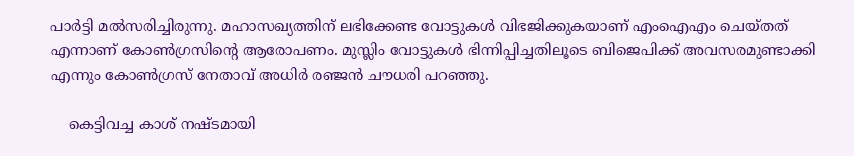പാര്‍ട്ടി മല്‍സരിച്ചിരുന്നു. മഹാസഖ്യത്തിന് ലഭിക്കേണ്ട വോട്ടുകള്‍ വിഭജിക്കുകയാണ് എംഐഎം ചെയ്തത് എന്നാണ് കോണ്‍ഗ്രസിന്റെ ആരോപണം. മുസ്ലിം വോട്ടുകള്‍ ഭിന്നിപ്പിച്ചതിലൂടെ ബിജെപിക്ക് അവസരമുണ്ടാക്കി എന്നും കോണ്‍ഗ്രസ് നേതാവ് അധിര്‍ രഞ്ജന്‍ ചൗധരി പറഞ്ഞു.

    കെട്ടിവച്ച കാശ് നഷ്ടമായി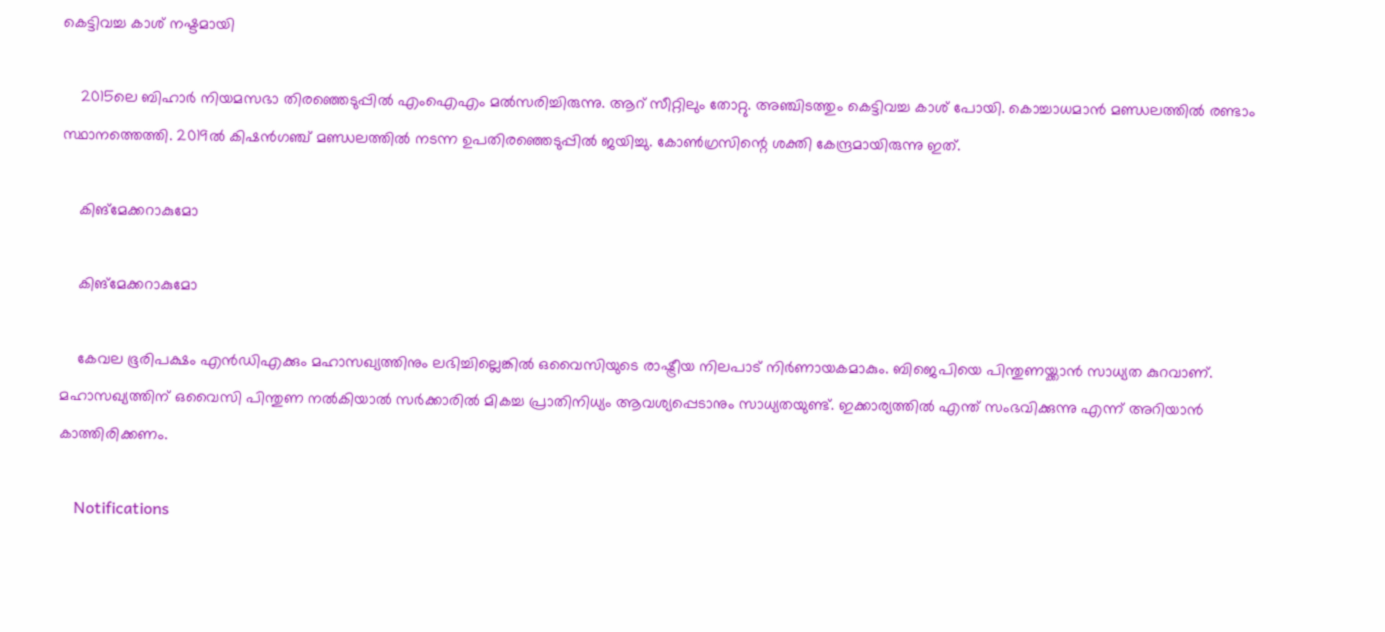കെട്ടിവച്ച കാശ് നഷ്ടമായി

    2015ലെ ബിഹാര്‍ നിയമസഭാ തിരഞ്ഞെടുപ്പില്‍ എംഐഎം മല്‍സരിച്ചിരുന്നു. ആറ് സീറ്റിലും തോറ്റു. അഞ്ചിടത്തും കെട്ടിവച്ച കാശ് പോയി. കൊച്ചാധമാന്‍ മണ്ഡലത്തില്‍ രണ്ടാം സ്ഥാനത്തെത്തി. 2019ല്‍ കിഷന്‍ഗഞ്ച് മണ്ഡലത്തില്‍ നടന്ന ഉപതിരഞ്ഞെടുപ്പില്‍ ജയിച്ചു. കോണ്‍ഗ്രസിന്റെ ശക്തി കേന്ദ്രമായിരുന്നു ഇത്.

    കിങ്‌മേക്കറാകുമോ

    കിങ്‌മേക്കറാകുമോ

    കേവല ഭൂരിപക്ഷം എന്‍ഡിഎക്കും മഹാസഖ്യത്തിനും ലഭിച്ചില്ലെങ്കില്‍ ഒവൈസിയുടെ രാഷ്ട്രീയ നിലപാട് നിര്‍ണായകമാകും. ബിജെപിയെ പിന്തുണയ്ക്കാന്‍ സാധ്യത കുറവാണ്. മഹാസഖ്യത്തിന് ഒവൈസി പിന്തുണ നല്‍കിയാല്‍ സര്‍ക്കാരില്‍ മികച്ച പ്രാതിനിധ്യം ആവശ്യപ്പെടാനും സാധ്യതയുണ്ട്. ഇക്കാര്യത്തില്‍ എന്ത് സംഭവിക്കുന്നു എന്ന് അറിയാന്‍ കാത്തിരിക്കണം.

    Notifications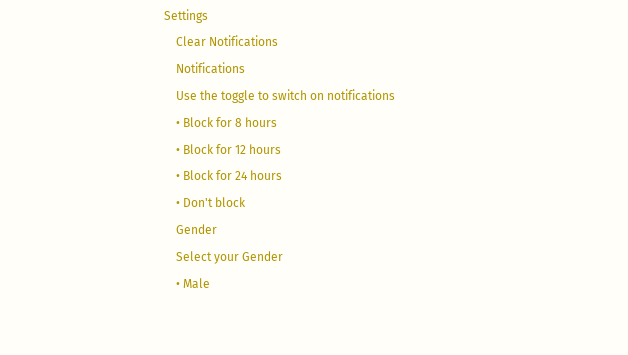Settings
    Clear Notifications
    Notifications
    Use the toggle to switch on notifications
    • Block for 8 hours
    • Block for 12 hours
    • Block for 24 hours
    • Don't block
    Gender
    Select your Gender
    • Male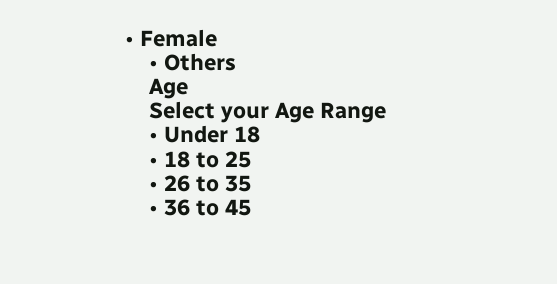• Female
    • Others
    Age
    Select your Age Range
    • Under 18
    • 18 to 25
    • 26 to 35
    • 36 to 45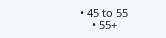• 45 to 55
    • 55+